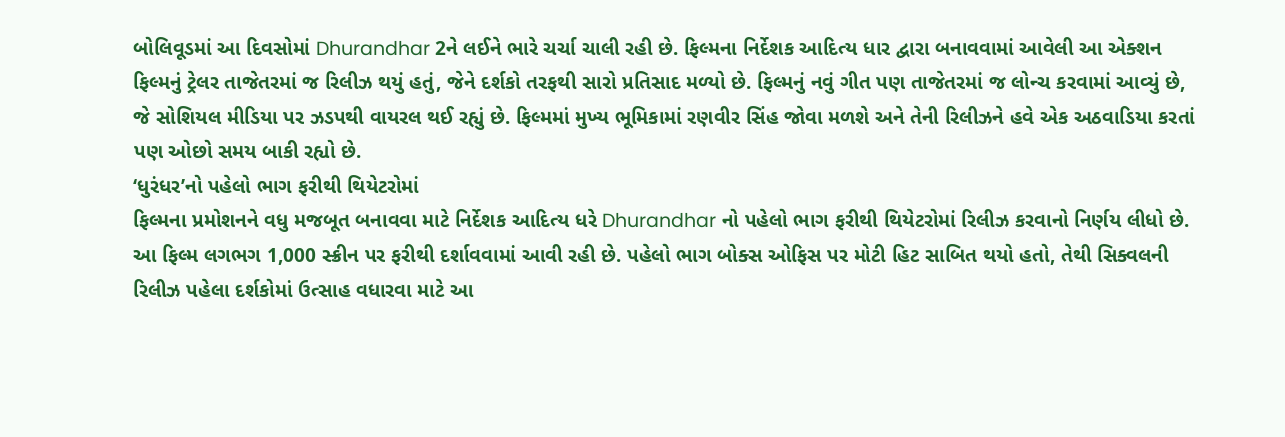બોલિવૂડમાં આ દિવસોમાં Dhurandhar 2ને લઈને ભારે ચર્ચા ચાલી રહી છે. ફિલ્મના નિર્દેશક આદિત્ય ધાર દ્વારા બનાવવામાં આવેલી આ એક્શન ફિલ્મનું ટ્રેલર તાજેતરમાં જ રિલીઝ થયું હતું, જેને દર્શકો તરફથી સારો પ્રતિસાદ મળ્યો છે. ફિલ્મનું નવું ગીત પણ તાજેતરમાં જ લોન્ચ કરવામાં આવ્યું છે, જે સોશિયલ મીડિયા પર ઝડપથી વાયરલ થઈ રહ્યું છે. ફિલ્મમાં મુખ્ય ભૂમિકામાં રણવીર સિંહ જોવા મળશે અને તેની રિલીઝને હવે એક અઠવાડિયા કરતાં પણ ઓછો સમય બાકી રહ્યો છે.
‘ધુરંધર’નો પહેલો ભાગ ફરીથી થિયેટરોમાં
ફિલ્મના પ્રમોશનને વધુ મજબૂત બનાવવા માટે નિર્દેશક આદિત્ય ધરે Dhurandhar નો પહેલો ભાગ ફરીથી થિયેટરોમાં રિલીઝ કરવાનો નિર્ણય લીધો છે. આ ફિલ્મ લગભગ 1,000 સ્ક્રીન પર ફરીથી દર્શાવવામાં આવી રહી છે. પહેલો ભાગ બોક્સ ઓફિસ પર મોટી હિટ સાબિત થયો હતો, તેથી સિક્વલની રિલીઝ પહેલા દર્શકોમાં ઉત્સાહ વધારવા માટે આ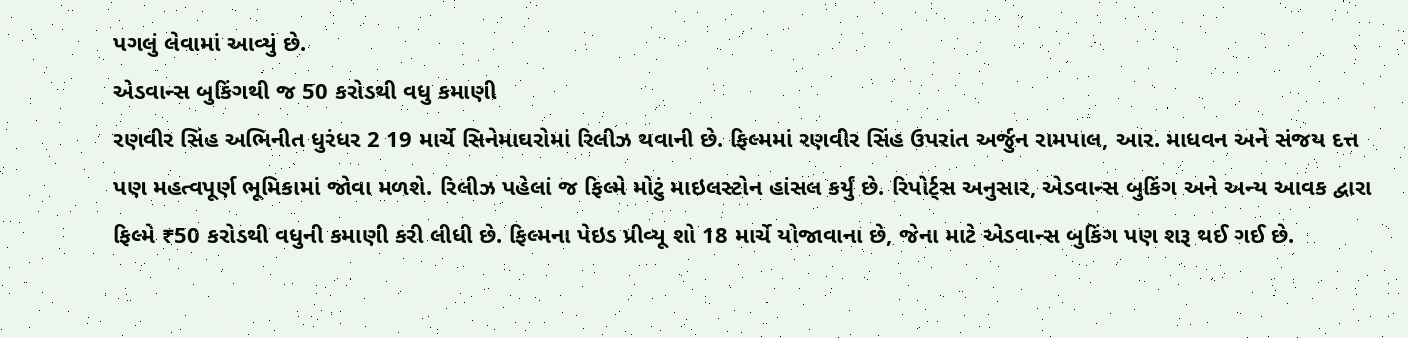પગલું લેવામાં આવ્યું છે.
એડવાન્સ બુકિંગથી જ 50 કરોડથી વધુ કમાણી
રણવીર સિંહ અભિનીત ધુરંધર 2 19 માર્ચે સિનેમાઘરોમાં રિલીઝ થવાની છે. ફિલ્મમાં રણવીર સિંહ ઉપરાંત અર્જુન રામપાલ, આર. માધવન અને સંજય દત્ત પણ મહત્વપૂર્ણ ભૂમિકામાં જોવા મળશે. રિલીઝ પહેલાં જ ફિલ્મે મોટું માઇલસ્ટોન હાંસલ કર્યું છે. રિપોર્ટ્સ અનુસાર, એડવાન્સ બુકિંગ અને અન્ય આવક દ્વારા ફિલ્મે ₹50 કરોડથી વધુની કમાણી કરી લીધી છે. ફિલ્મના પેઇડ પ્રીવ્યૂ શો 18 માર્ચે યોજાવાના છે, જેના માટે એડવાન્સ બુકિંગ પણ શરૂ થઈ ગઈ છે.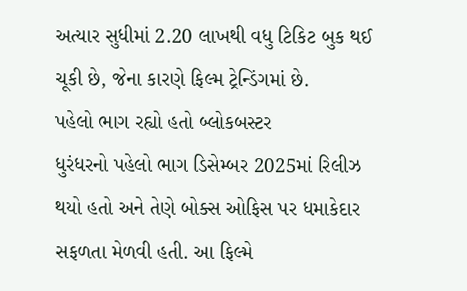અત્યાર સુધીમાં 2.20 લાખથી વધુ ટિકિટ બુક થઈ ચૂકી છે, જેના કારણે ફિલ્મ ટ્રેન્ડિંગમાં છે.
પહેલો ભાગ રહ્યો હતો બ્લોકબસ્ટર
ધુરંધરનો પહેલો ભાગ ડિસેમ્બર 2025માં રિલીઝ થયો હતો અને તેણે બોક્સ ઓફિસ પર ધમાકેદાર સફળતા મેળવી હતી. આ ફિલ્મે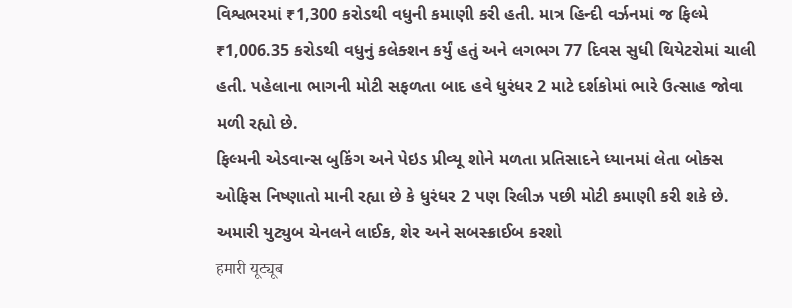વિશ્વભરમાં ₹1,300 કરોડથી વધુની કમાણી કરી હતી. માત્ર હિન્દી વર્ઝનમાં જ ફિલ્મે ₹1,006.35 કરોડથી વધુનું કલેક્શન કર્યું હતું અને લગભગ 77 દિવસ સુધી થિયેટરોમાં ચાલી હતી. પહેલાના ભાગની મોટી સફળતા બાદ હવે ધુરંધર 2 માટે દર્શકોમાં ભારે ઉત્સાહ જોવા મળી રહ્યો છે.
ફિલ્મની એડવાન્સ બુકિંગ અને પેઇડ પ્રીવ્યૂ શોને મળતા પ્રતિસાદને ધ્યાનમાં લેતા બોક્સ ઓફિસ નિષ્ણાતો માની રહ્યા છે કે ધુરંધર 2 પણ રિલીઝ પછી મોટી કમાણી કરી શકે છે.
અમારી યુટ્યુબ ચેનલને લાઈક, શેર અને સબસ્ક્રાઈબ કરશો
हमारी यूट्यूब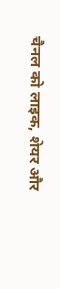चैनल को लाइक, शेयर और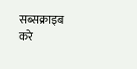सब्सक्राइब करे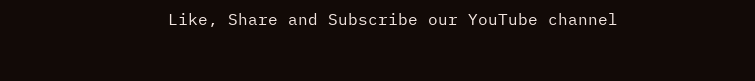Like, Share and Subscribe our YouTube channel